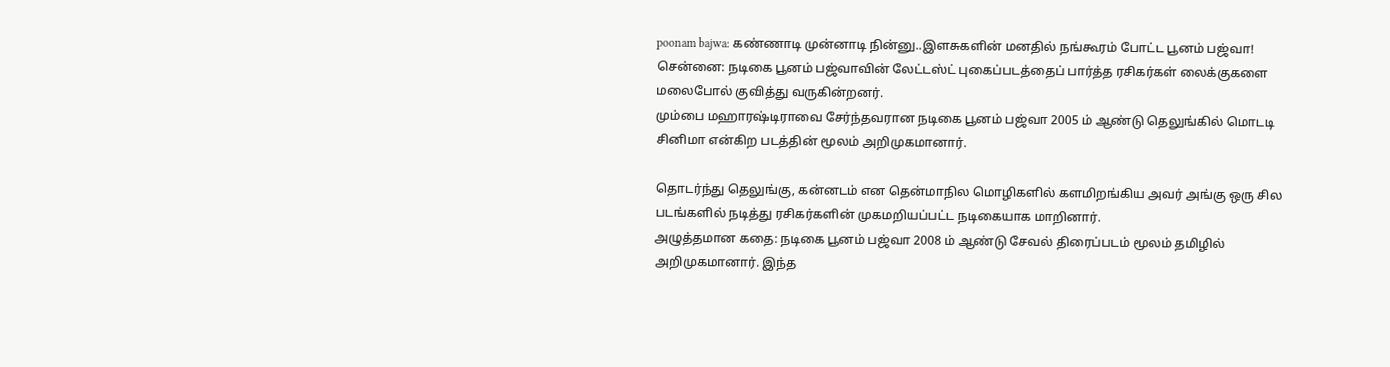poonam bajwa: கண்ணாடி முன்னாடி நின்னு..இளசுகளின் மனதில் நங்கூரம் போட்ட பூனம் பஜ்வா!
சென்னை: நடிகை பூனம் பஜ்வாவின் லேட்டஸ்ட் புகைப்படத்தைப் பார்த்த ரசிகர்கள் லைக்குகளை மலைபோல் குவித்து வருகின்றனர்.
மும்பை மஹாரஷ்டிராவை சேர்ந்தவரான நடிகை பூனம் பஜ்வா 2005 ம் ஆண்டு தெலுங்கில் மொடடி சினிமா என்கிற படத்தின் மூலம் அறிமுகமானார்.

தொடர்ந்து தெலுங்கு, கன்னடம் என தென்மாநில மொழிகளில் களமிறங்கிய அவர் அங்கு ஒரு சில படங்களில் நடித்து ரசிகர்களின் முகமறியப்பட்ட நடிகையாக மாறினார்.
அழுத்தமான கதை: நடிகை பூனம் பஜ்வா 2008 ம் ஆண்டு சேவல் திரைப்படம் மூலம் தமிழில் அறிமுகமானார். இந்த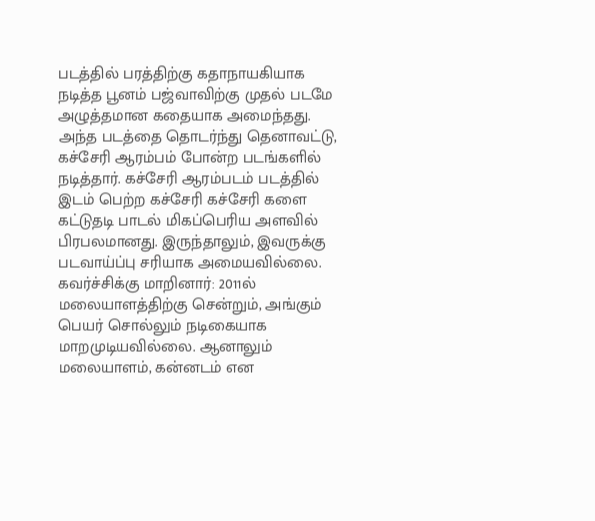படத்தில் பரத்திற்கு கதாநாயகியாக நடித்த பூனம் பஜ்வாவிற்கு முதல் படமே அழுத்தமான கதையாக அமைந்தது. அந்த படத்தை தொடர்ந்து தெனாவட்டு, கச்சேரி ஆரம்பம் போன்ற படங்களில் நடித்தார். கச்சேரி ஆரம்படம் படத்தில் இடம் பெற்ற கச்சேரி கச்சேரி களை கட்டுதடி பாடல் மிகப்பெரிய அளவில் பிரபலமானது. இருந்தாலும், இவருக்கு படவாய்ப்பு சரியாக அமையவில்லை.
கவர்ச்சிக்கு மாறினார்: 2011ல் மலையாளத்திற்கு சென்றும், அங்கும் பெயர் சொல்லும் நடிகையாக மாறமுடியவில்லை. ஆனாலும் மலையாளம், கன்னடம் என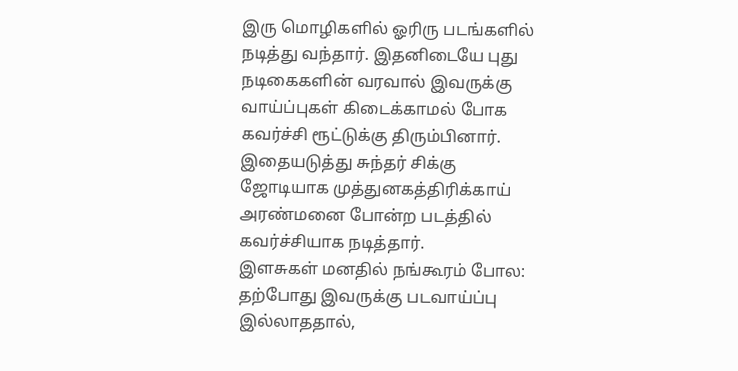இரு மொழிகளில் ஓரிரு படங்களில் நடித்து வந்தார். இதனிடையே புது நடிகைகளின் வரவால் இவருக்கு வாய்ப்புகள் கிடைக்காமல் போக கவர்ச்சி ரூட்டுக்கு திரும்பினார். இதையடுத்து சுந்தர் சிக்கு ஜோடியாக முத்துனகத்திரிக்காய் அரண்மனை போன்ற படத்தில் கவர்ச்சியாக நடித்தார்.
இளசுகள் மனதில் நங்கூரம் போல: தற்போது இவருக்கு படவாய்ப்பு இல்லாததால்,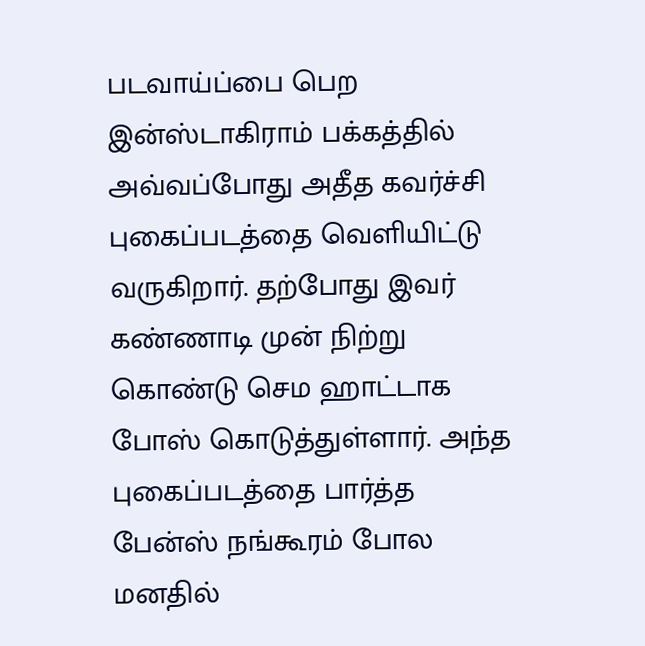படவாய்ப்பை பெற இன்ஸ்டாகிராம் பக்கத்தில் அவ்வப்போது அதீத கவர்ச்சி புகைப்படத்தை வெளியிட்டு வருகிறார். தற்போது இவர் கண்ணாடி முன் நிற்று கொண்டு செம ஹாட்டாக போஸ் கொடுத்துள்ளார். அந்த புகைப்படத்தை பார்த்த பேன்ஸ் நங்கூரம் போல மனதில்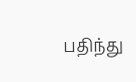பதிந்து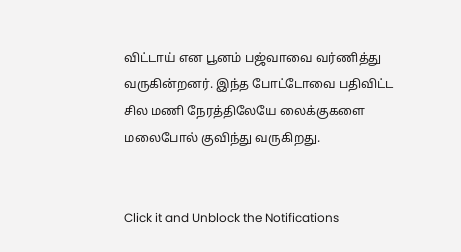விட்டாய் என பூனம் பஜ்வாவை வர்ணித்து வருகின்றனர். இந்த போட்டோவை பதிவிட்ட சில மணி நேரத்திலேயே லைக்குகளை மலைபோல் குவிந்து வருகிறது.


Click it and Unblock the Notifications